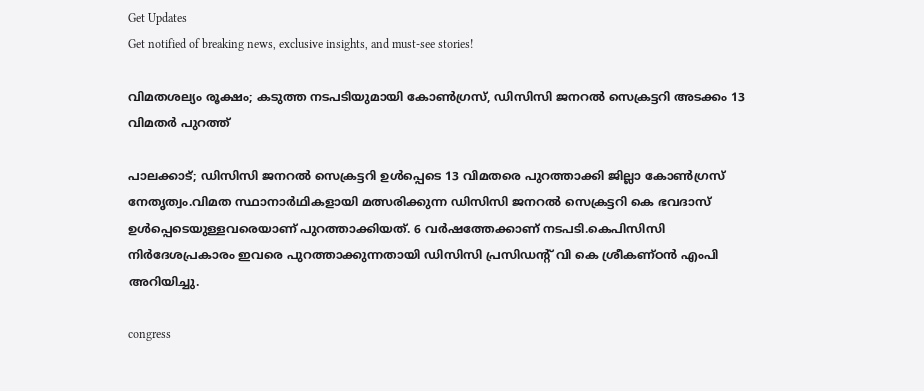Get Updates
Get notified of breaking news, exclusive insights, and must-see stories!

വിമതശല്യം രൂക്ഷം; കടുത്ത നടപടിയുമായി കോൺഗ്രസ്, ഡിസിസി ജനറൽ സെക്രട്ടറി അടക്കം 13 വിമതർ പുറത്ത്

പാലക്കാട്; ഡിസിസി ജനറൽ സെക്രട്ടറി ഉൾപ്പെടെ 13 വിമതരെ പുറത്താക്കി ജില്ലാ കോൺഗ്രസ് നേതൃത്വം.വിമത സ്ഥാനാർഥികളായി മത്സരിക്കുന്ന ഡിസിസി ജനറൽ സെക്രട്ടറി കെ ഭവദാസ് ഉൾപ്പെടെയുള്ളവരെയാണ് പുറത്താക്കിയത്. 6 വർഷത്തേക്കാണ് നടപടി.കെപിസിസി നിര്‍ദേശപ്രകാരം ഇവരെ പുറത്താക്കുന്നതായി ഡിസിസി പ്രസിഡന്റ് വി കെ ശ്രീകണ്ഠന്‍ എംപി അറിയിച്ചു.

congress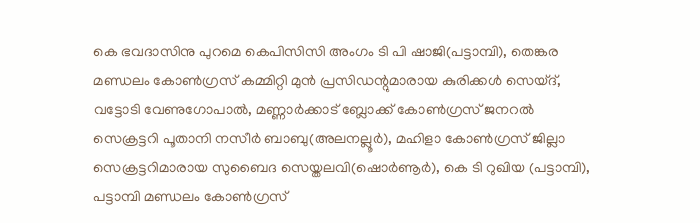കെ ഭവദാസിനു പുറമെ കെപിസിസി അംഗം ടി പി ഷാജി(പട്ടാമ്പി), തെങ്കര മണ്ഡലം കോണ്‍ഗ്രസ് കമ്മിറ്റി മുന്‍ പ്രസിഡന്റുമാരായ കുരിക്കള്‍ സെയ്ദ്, വട്ടോടി വേണുഗോപാല്‍, മണ്ണാര്‍ക്കാട് ബ്ലോക്ക് കോണ്‍ഗ്രസ് ജനറല്‍ സെക്രട്ടറി പൂതാനി നസീര്‍ ബാബു(അലനല്ലൂര്‍), മഹിളാ കോണ്‍ഗ്രസ് ജില്ലാ സെക്രട്ടറിമാരായ സുബൈദ സെയ്തലവി(ഷൊര്‍ണൂര്‍), കെ ടി റുഖിയ (പട്ടാമ്പി), പട്ടാമ്പി മണ്ഡലം കോണ്‍ഗ്രസ്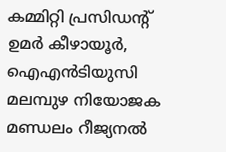കമ്മിറ്റി പ്രസിഡന്റ് ഉമര്‍ കീഴായൂര്‍, ഐഎന്‍ടിയുസി മലമ്പുഴ നിയോജക മണ്ഡലം റീജ്യനല്‍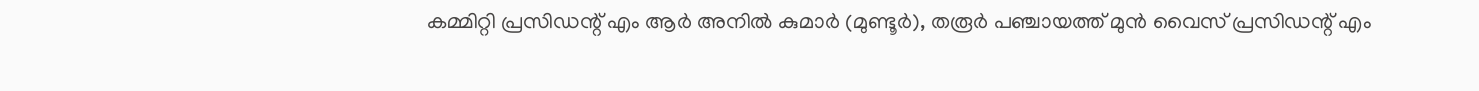കമ്മിറ്റി പ്രസിഡന്റ് എം ആര്‍ അനില്‍ കുമാര്‍ (മുണ്ടൂര്‍), തരൂര്‍ പഞ്ചായത്ത് മുന്‍ വൈസ് പ്രസിഡന്റ് എം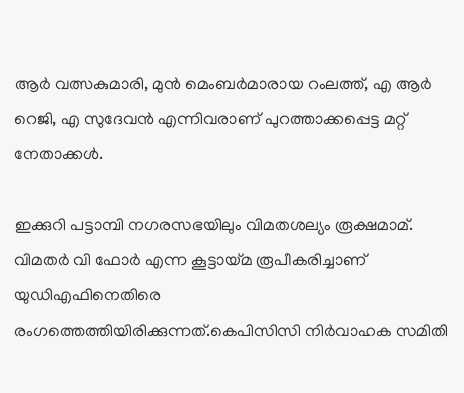ആര്‍ വത്സകുമാരി, മുന്‍ മെംബര്‍മാരായ റംലത്ത്, എ ആര്‍ റെജി, എ സുദേവന്‍ എന്നിവരാണ് പുറത്താക്കപ്പെട്ട മറ്റ് നേതാക്കൾ.

ഇക്കുറി പട്ടാമ്പി നഗരസഭയിലും വിമതശല്യം രൂക്ഷമാമ്. വിമതര്‍ വി ഫോർ എന്ന കൂട്ടായ്മ രൂപീകരിച്ചാണ് യുഡിഎഫിനെതിരെ രംഗത്തെത്തിയിരിക്കുന്നത്.കെപിസിസി നിര്‍വാഹക സമിതി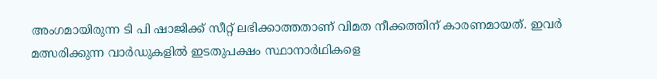അംഗമായിരുന്ന ടി പി ഷാജിക്ക് സീറ്റ് ലഭിക്കാത്തതാണ് വിമത നീക്കത്തിന് കാരണമായത്. ഇവര്‍ മത്സരിക്കുന്ന വാര്‍ഡുകളില്‍ ഇടതുപക്ഷം സ്ഥാനാര്‍ഥികളെ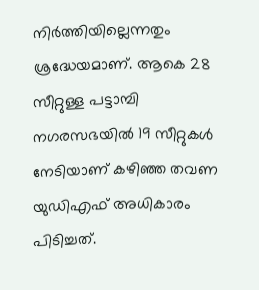നിര്‍ത്തിയില്ലെന്നതും ശ്രദ്ധേയമാണ്. ആകെ 28 സീറ്റുള്ള പട്ടാമ്പി നഗരസഭയില്‍ 19 സീറ്റുകള്‍ നേടിയാണ് കഴിഞ്ഞ തവണ യുഡിഎഫ് അധികാരം പിടിച്ചത്.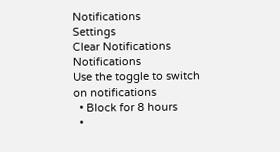Notifications
Settings
Clear Notifications
Notifications
Use the toggle to switch on notifications
  • Block for 8 hours
  •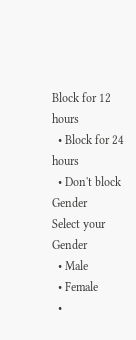Block for 12 hours
  • Block for 24 hours
  • Don't block
Gender
Select your Gender
  • Male
  • Female
  •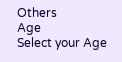Others
Age
Select your Age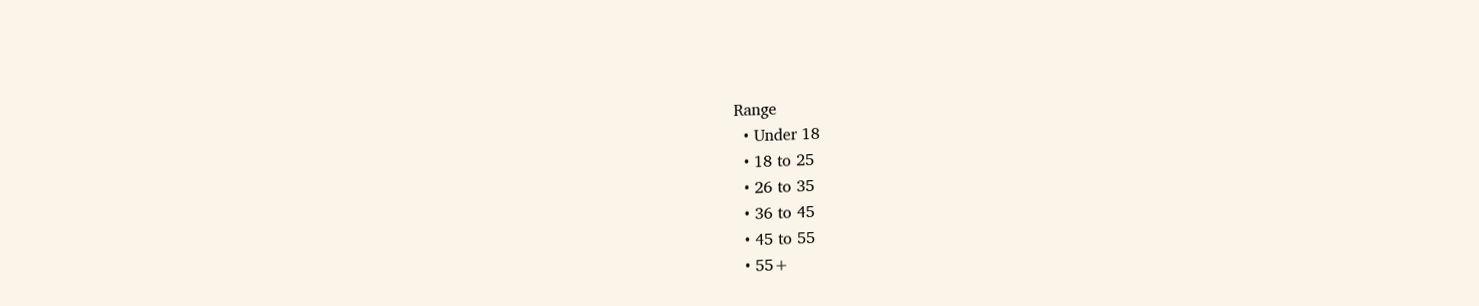Range
  • Under 18
  • 18 to 25
  • 26 to 35
  • 36 to 45
  • 45 to 55
  • 55+